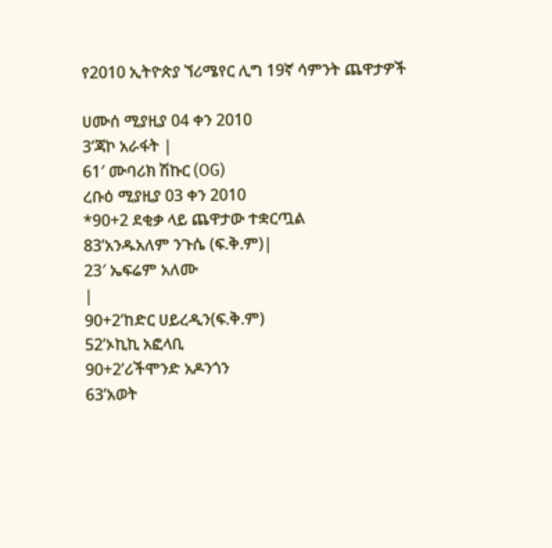የ2010 ኢትዮጵያ ኘሪሜየር ሊግ 19ኛ ሳምንት ጨዋታዎች

ሀሙሰ ሚያዚያ 04 ቀን 2010
3’ጃኮ አራፋት |
61′ ሙባሪክ ሽኩር (OG)
ረቡዕ ሚያዚያ 03 ቀን 2010
*90+2 ደቂቃ ላይ ጨዋታው ተቋርጧል
83’አንዱአለም ንጉሴ (ፍ.ቅ.ም)|
23′ ኤፍሬም አለሙ
|
90+2’ከድር ሀይረዲን(ፍ.ቅ.ም)
52’ኦኪኪ አፎላቢ
90+2’ሪችሞንድ አዶንጎን
63’አወት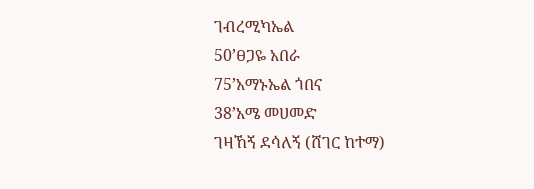ገብረሚካኤል
50’ፀጋዬ አበራ
75’አማኑኤል ጎበና
38’አሜ መሀመድ
ገዛኸኝ ደሳለኝ (ሸገር ከተማ)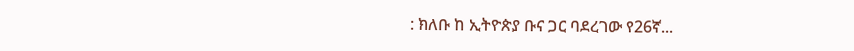: ክለቡ ከ ኢትዮጵያ ቡና ጋር ባደረገው የ26ኛ...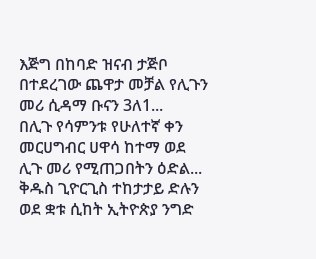እጅግ በከባድ ዝናብ ታጅቦ በተደረገው ጨዋታ መቻል የሊጉን መሪ ሲዳማ ቡናን 3ለ1...
በሊጉ የሳምንቱ የሁለተኛ ቀን መርሀግብር ሀዋሳ ከተማ ወደ ሊጉ መሪ የሚጠጋበትን ዕድል...
ቅዱስ ጊዮርጊስ ተከታታይ ድሉን ወደ ቋቱ ሲከት ኢትዮጵያ ንግድ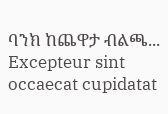ባንክ ከጨዋታ ብልጫ...
Excepteur sint occaecat cupidatat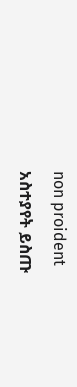non proident
አስተያየት ይስጡ